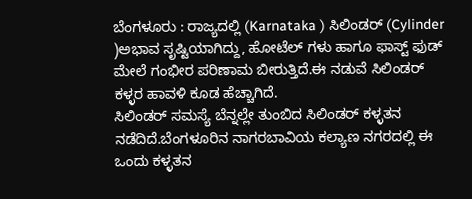ಬೆಂಗಳೂರು : ರಾಜ್ಯದಲ್ಲಿ (Karnataka ) ಸಿಲಿಂಡರ್ (Cylinder )ಅಭಾವ ಸೃಷ್ಟಿಯಾಗಿದ್ದು, ಹೋಟೆಲ್ ಗಳು ಹಾಗೂ ಫಾಸ್ಟ್ ಫುಡ್ ಮೇಲೆ ಗಂಭೀರ ಪರಿಣಾಮ ಬೀರುತ್ತಿದೆ.ಈ ನಡುವೆ ಸಿಲಿಂಡರ್ ಕಳ್ಳರ ಹಾವಳಿ ಕೂಡ ಹೆಚ್ಚಾಗಿದೆ.
ಸಿಲಿಂಡರ್ ಸಮಸ್ಯೆ ಬೆನ್ನಲ್ಲೇ ತುಂಬಿದ ಸಿಲಿಂಡರ್ ಕಳ್ಳತನ ನಡೆದಿದೆ.ಬೆಂಗಳೂರಿನ ನಾಗರಬಾವಿಯ ಕಲ್ಯಾಣ ನಗರದಲ್ಲಿ ಈ ಒಂದು ಕಳ್ಳತನ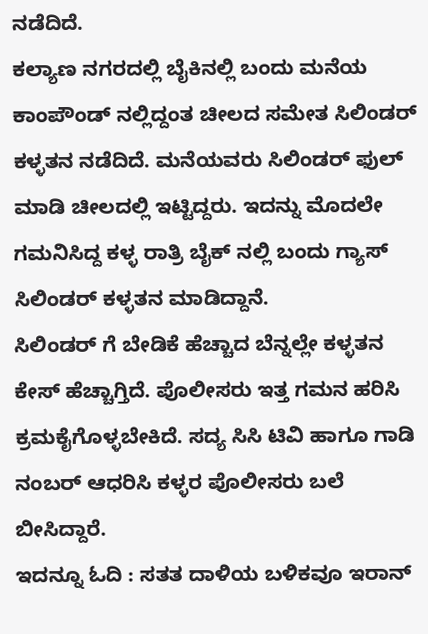ನಡೆದಿದೆ.
ಕಲ್ಯಾಣ ನಗರದಲ್ಲಿ ಬೈಕಿನಲ್ಲಿ ಬಂದು ಮನೆಯ ಕಾಂಪೌಂಡ್ ನಲ್ಲಿದ್ದಂತ ಚೀಲದ ಸಮೇತ ಸಿಲಿಂಡರ್ ಕಳ್ಳತನ ನಡೆದಿದೆ. ಮನೆಯವರು ಸಿಲಿಂಡರ್ ಫುಲ್ ಮಾಡಿ ಚೀಲದಲ್ಲಿ ಇಟ್ಟಿದ್ದರು. ಇದನ್ನು ಮೊದಲೇ ಗಮನಿಸಿದ್ದ ಕಳ್ಳ ರಾತ್ರಿ ಬೈಕ್ ನಲ್ಲಿ ಬಂದು ಗ್ಯಾಸ್ ಸಿಲಿಂಡರ್ ಕಳ್ಳತನ ಮಾಡಿದ್ದಾನೆ.
ಸಿಲಿಂಡರ್ ಗೆ ಬೇಡಿಕೆ ಹೆಚ್ಚಾದ ಬೆನ್ನಲ್ಲೇ ಕಳ್ಳತನ ಕೇಸ್ ಹೆಚ್ಚಾಗ್ತಿದೆ. ಪೊಲೀಸರು ಇತ್ತ ಗಮನ ಹರಿಸಿ ಕ್ರಮಕೈಗೊಳ್ಳಬೇಕಿದೆ. ಸದ್ಯ ಸಿಸಿ ಟಿವಿ ಹಾಗೂ ಗಾಡಿ ನಂಬರ್ ಆಧರಿಸಿ ಕಳ್ಳರ ಪೊಲೀಸರು ಬಲೆ ಬೀಸಿದ್ದಾರೆ.
ಇದನ್ನೂ ಓದಿ : ಸತತ ದಾಳಿಯ ಬಳಿಕವೂ ಇರಾನ್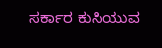ಸರ್ಕಾರ ಕುಸಿಯುವ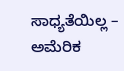ಸಾಧ್ಯತೆಯಿಲ್ಲ – ಅಮೆರಿಕ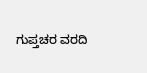ಗುಪ್ತಚರ ವರದಿ